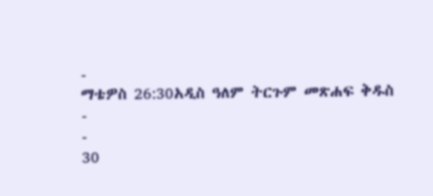-
ማቴዎስ 26:30አዲስ ዓለም ትርጉም መጽሐፍ ቅዱስ
-
-
30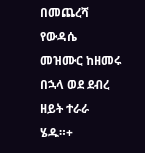በመጨረሻ የውዳሴ መዝሙር ከዘመሩ በኋላ ወደ ደብረ ዘይት ተራራ ሄዱ።+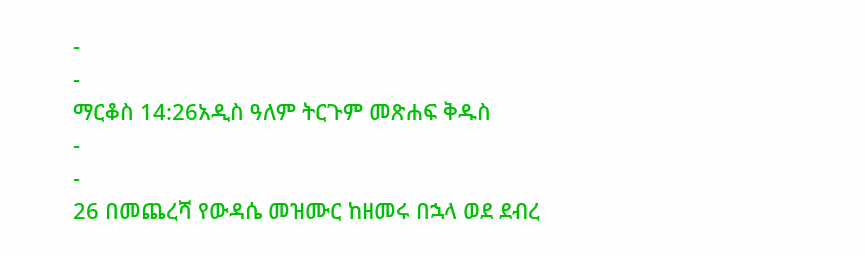-
-
ማርቆስ 14:26አዲስ ዓለም ትርጉም መጽሐፍ ቅዱስ
-
-
26 በመጨረሻ የውዳሴ መዝሙር ከዘመሩ በኋላ ወደ ደብረ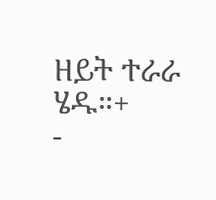ዘይት ተራራ ሄዱ።+
-